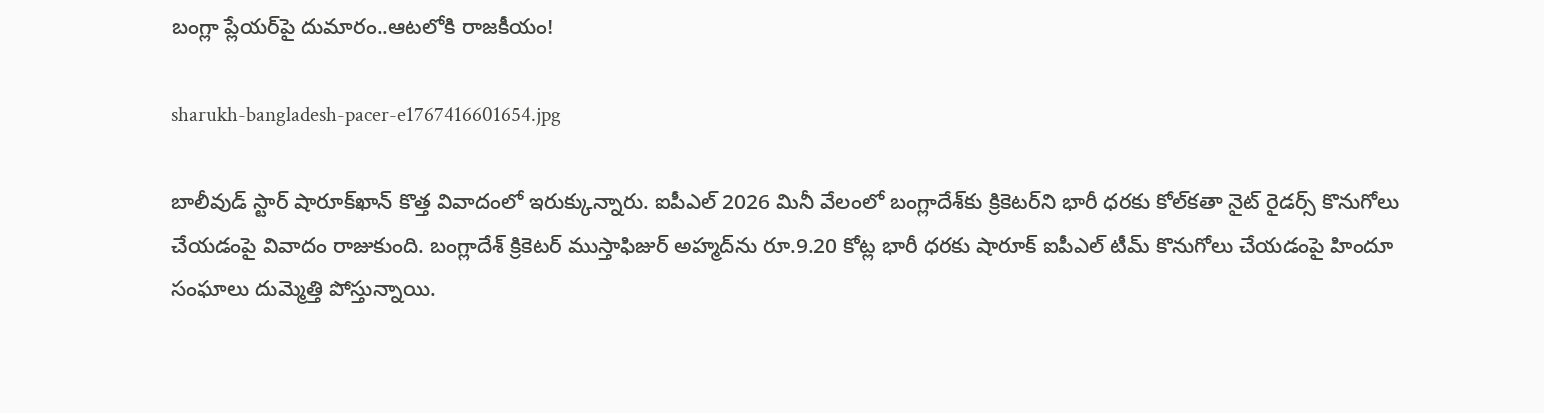బంగ్లా ప్లేయర్‌పై దుమారం..ఆటలోకి రాజకీయం!

sharukh-bangladesh-pacer-e1767416601654.jpg

బాలీవుడ్‌ స్టార్‌ షారూక్‌ఖాన్‌ కొత్త వివాదంలో ఇరుక్కున్నారు. ఐపీఎల్ 2026 మినీ వేలంలో బంగ్లాదేశ్‌కు క్రికెటర్‌ని భారీ ధరకు కోల్‌కతా నైట్‌ రైడర్స్‌ కొనుగోలు చేయడంపై వివాదం రాజుకుంది. బంగ్లాదేశ్‌ క్రికెటర్‌ ముస్తాఫిజుర్ అహ్మద్‌ను రూ.9.20 కోట్ల భారీ ధరకు షారూక్‌ ఐపీఎల్‌ టీమ్‌ కొనుగోలు చేయడంపై హిందూ సంఘాలు దుమ్మెత్తి పోస్తున్నాయి.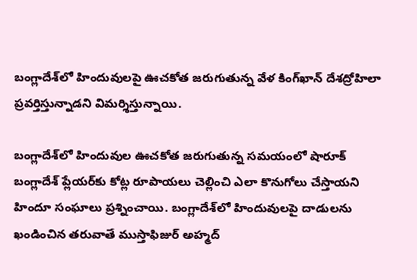బంగ్లాదేశ్‌లో హిందువులపై ఊచకోత జరుగుతున్న వేళ కింగ్‌ఖాన్‌ దేశద్రోహిలా ప్రవర్తిస్తున్నాడని విమర్శిస్తున్నాయి.

బంగ్లాదేశ్‌లో హిందువుల ఊచకోత జరుగుతున్న సమయంలో షారూక్‌ బంగ్లాదేశ్‌ ప్లేయర్‌కు కోట్ల రూపాయలు చెల్లించి ఎలా కొనుగోలు చేస్తాయని హిందూ సంఘాలు ప్రశ్నించాయి. బంగ్లాదేశ్‌లో హిందువులపై దాడులను ఖండించిన తరువాతే ముస్తాఫిజుర్ అహ్మద్‌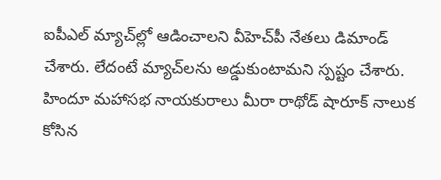ఐపీఎల్‌ మ్యాచ్‌ల్లో ఆడించాలని వీహెచ్‌పీ నేతలు డిమాండ్‌ చేశారు. లేదంటే మ్యాచ్‌లను అడ్డుకుంటామని స్పష్టం చేశారు. హిందూ మహాసభ నాయకురాలు మీరా రాథోడ్ షారూక్‌ నాలుక కోసిన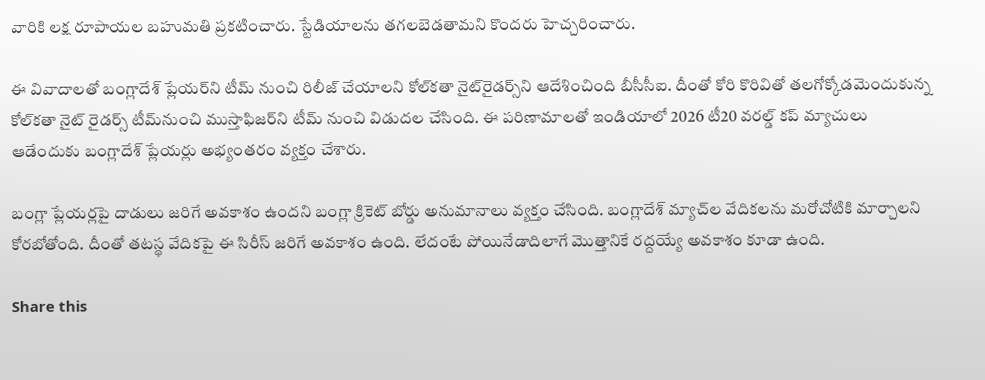వారికి లక్ష రూపాయల బహుమతి ప్రకటించారు. స్టేడియాలను తగలబెడతామని కొందరు హెచ్చరించారు.

ఈ వివాదాలతో బంగ్లాదేశ్ ప్లేయర్‌ని టీమ్ నుంచి రిలీజ్ చేయాలని కోల్‌కతా నైట్‌రైడర్స్‌ని ఆదేశించింది బీసీసీఐ. దీంతో కోరి కొరివితో తలగోక్కోడమెందుకున్న కోల్‌కతా నైట్ రైడర్స్ టీమ్‌నుంచి ముస్తాఫిజర్‌ని టీమ్ నుంచి విడుదల చేసింది. ఈ పరిణామాలతో ఇండియాలో 2026 టీ20 వరల్డ్ కప్ మ్యాచులు ఆడేందుకు బంగ్లాదేశ్ ప్లేయర్లు అభ్యంతరం వ్యక్తం చేశారు.

బంగ్లా ప్లేయర్లపై దాడులు జరిగే అవకాశం ఉందని బంగ్లా క్రికెట్ బోర్డు అనుమానాలు వ్యక్తం చేసింది. బంగ్లాదేశ్ మ్యాచ్‌ల వేదికలను మరోచోటికి మార్చాలని కోరబోతోంది. దీంతో తటస్థ వేదికపై ఈ సిరీస్ జరిగే అవకాశం ఉంది. లేదంటే పోయినేడాదిలాగే మొత్తానికే రద్దయ్యే అవకాశం కూడా ఉంది.

Share this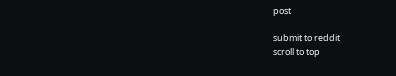post

submit to reddit
scroll to top